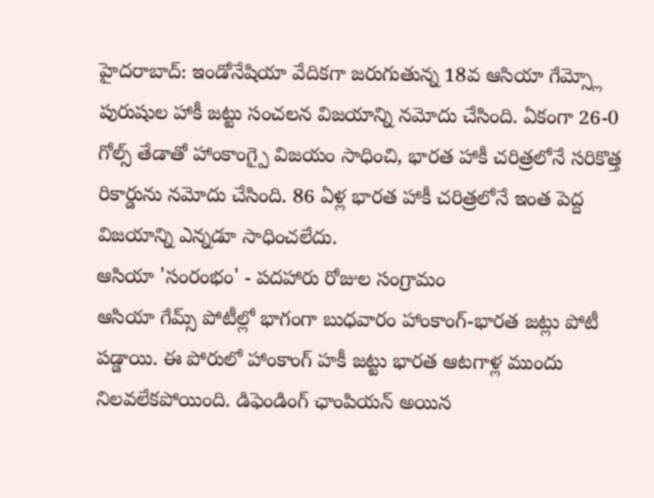హైదరాబాద్: ఇండోనేషియా వేదికగా జరుగుతున్న 18వ ఆసియా గేమ్స్లో పురుషుల హాకీ జట్టు సంచలన విజయాన్ని నమోదు చేసింది. ఏకంగా 26-0 గోల్స్ తేడాతో హాంకాంగ్పై విజయం సాధించి, భారత హాకీ చరిత్రలోనే సరికొత్త రికార్డును నమోదు చేసింది. 86 ఏళ్ల భారత హాకీ చరిత్రలోనే ఇంత పెద్ద విజయాన్ని ఎన్నడూ సాధించలేదు.
ఆసియా 'సంరంభం' - పదహారు రోజుల సంగ్రామం
ఆసియా గేమ్స్ పోటీల్లో భాగంగా బుధవారం హాంకాంగ్-భారత జట్లు పోటీ పడ్డాయి. ఈ పోరులో హాంకాంగ్ హకీ జట్టు భారత ఆటగాళ్ల ముందు నిలవలేకపోయింది. డిఫెండింగ్ ఛాంపియన్ అయిన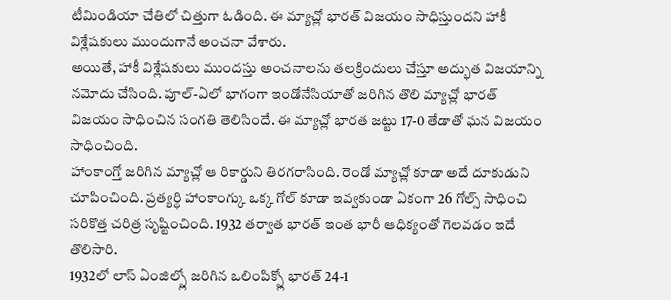టీమిండియా చేతిలో చిత్తుగా ఓడింది. ఈ మ్యాచ్లో భారత్ విజయం సాధిస్తుందని హాకీ విశ్లేషకులు ముందుగానే అంచనా వేశారు.
అయితే, హాకీ విశ్లేషకులు ముందస్తు అంచనాలను తలక్రిందులు చేస్తూ అద్భుత విజయాన్ని నమోదు చేసింది. పూల్-ఏలో భాగంగా ఇండోనేసియాతో జరిగిన తొలి మ్యాచ్లో భారత్ విజయం సాధించిన సంగతి తెలిసిందే. ఈ మ్యాచ్లో భారత జట్టు 17-0 తేడాతో ఘన విజయం సాధించింది.
హాంకాంగ్తో జరిగిన మ్యాచ్లో ఆ రికార్డుని తిరగరాసింది. రెండో మ్యాచ్లో కూడా అదే దూకుడుని చూపించింది. ప్రత్యర్ధి హాంకాంగ్కు ఒక్క గోల్ కూడా ఇవ్వకుండా ఏకంగా 26 గోల్స్ సాధించి సరికొత్త చరిత్ర సృష్టించింది. 1932 తర్వాత భారత్ ఇంత భారీ ఆధిక్యంతో గెలవడం ఇదే తొలిసారి.
1932లో లాస్ ఏంజిల్స్లో జరిగిన ఒలింపిక్స్లో భారత్ 24-1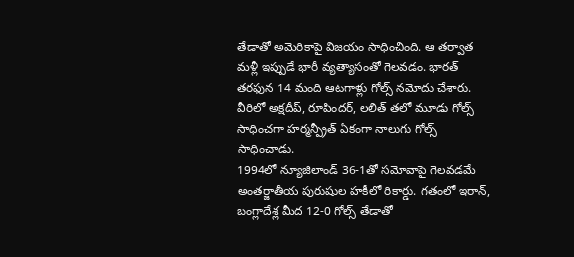తేడాతో అమెరికాపై విజయం సాధించింది. ఆ తర్వాత మళ్లీ ఇప్పుడే భారీ వ్యత్యాసంతో గెలవడం. భారత్ తరఫున 14 మంది ఆటగాళ్లు గోల్స్ నమోదు చేశారు. వీరిలో అక్షదీప్, రూపిందర్, లలిత్ తలో మూడు గోల్స్ సాధించగా హర్మన్ప్రీత్ ఏకంగా నాలుగు గోల్స్ సాధించాడు.
1994లో న్యూజిలాండ్ 36-1తో సమోవాపై గెలవడమే అంతర్జాతీయ పురుషుల హకీలో రికార్డు. గతంలో ఇరాన్, బంగ్లాదేశ్ల మీద 12-0 గోల్స్ తేడాతో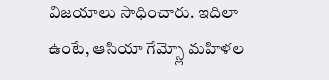విజయాలు సాధించారు. ఇదిలా ఉంటే, ఆసియా గేమ్స్లో మహిళల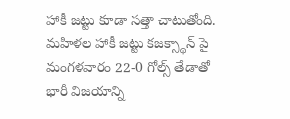హాకీ జట్టు కూడా సత్తా చాటుతోంది. మహిళల హాకీ జట్టు కజక్స్థాన్ పై మంగళవారం 22-0 గోల్స్ తేడాతో భారీ విజయాన్ని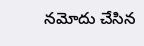నమోదు చేసిన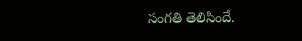సంగతి తెలిసిందే.